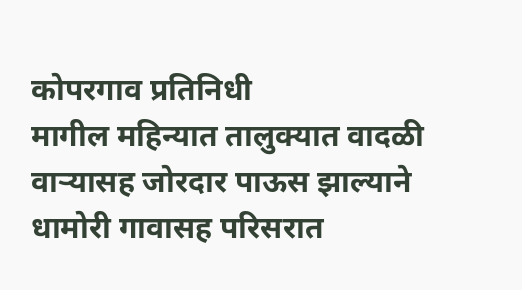कोपरगाव प्रतिनिधी
मागील महिन्यात तालुक्यात वादळी वाऱ्यासह जोरदार पाऊस झाल्याने धामोरी गावासह परिसरात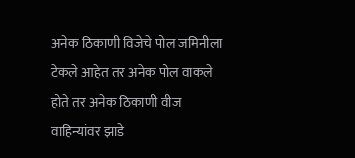अनेक ठिकाणी विजेचे पोल जमिनीला टेकले आहेत तर अनेक पोल वाकले होते तर अनेक ठिकाणी वीज वाहिन्यांवर झाडे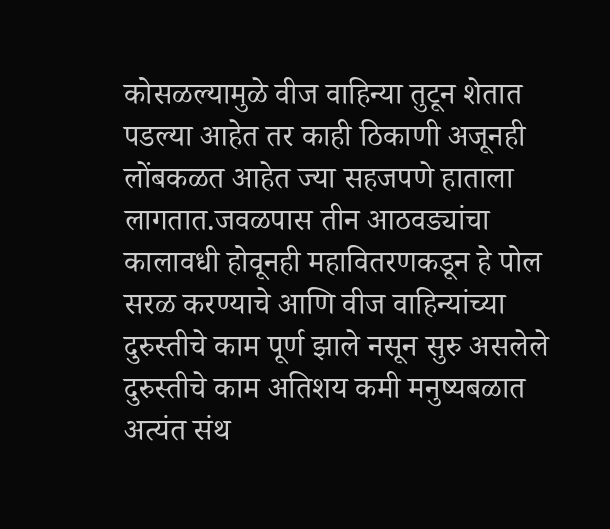कोसळल्यामुळे वीज वाहिन्या तुटून शेतात पडल्या आहेत तर काही ठिकाणी अजूनही लोंबकळत आहेत ज्या सहजपणे हाताला लागतात.जवळपास तीन आठवड्यांचा कालावधी होवूनही महावितरणकडून हे पोल सरळ करण्याचे आणि वीज वाहिन्यांच्या दुरुस्तीचे काम पूर्ण झाले नसून सुरु असलेले दुरुस्तीचे काम अतिशय कमी मनुष्यबळात अत्यंत संथ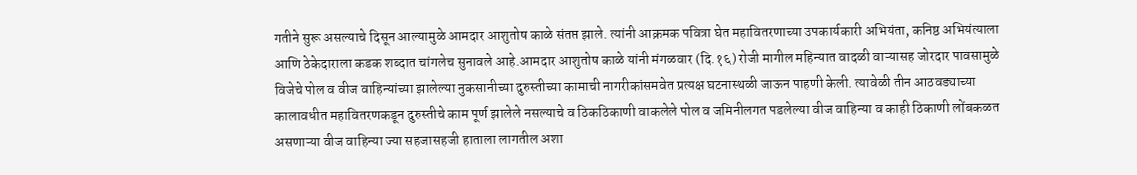गतीने सुरू असल्याचे दिसून आल्यामुळे आमदार आशुतोष काळे संतप्त झाले. त्यांनी आक्रमक पवित्रा घेत महावितरणाच्या उपकार्यकारी अभियंता, कनिष्ठ अभियंत्याला आणि ठेकेदाराला कडक शब्दात चांगलेच सुनावले आहे.आमदार आशुतोष काळे यांनी मंगळवार (दि.१६) रोजी मागील महिन्यात वादळी वाऱ्यासह जोरदार पावसामुळे विजेचे पोल व वीज वाहिन्यांच्या झालेल्या नुकसानीच्या दुरुस्तीच्या कामाची नागरीकांसमवेत प्रत्यक्ष घटनास्थळी जाऊन पाहणी केली. त्यावेळी तीन आठवड्याच्या कालावधीत महावितरणकडून दुरुस्तीचे काम पूर्ण झालेले नसल्याचे व ठिकठिकाणी वाकलेले पोल व जमिनीलगत पडलेल्या वीज वाहिन्या व काही ठिकाणी लोंबकळत असणाऱ्या वीज वाहिन्या ज्या सहजासहजी हाताला लागतील अशा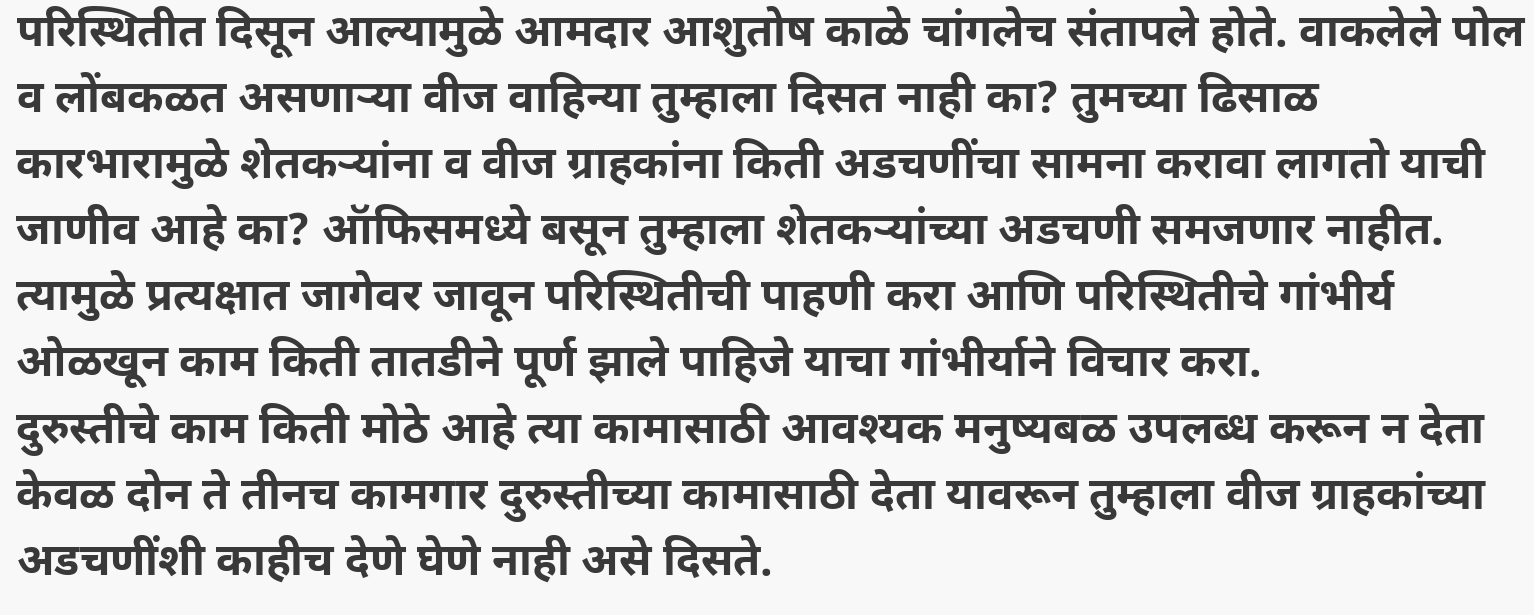परिस्थितीत दिसून आल्यामुळे आमदार आशुतोष काळे चांगलेच संतापले होते. वाकलेले पोल व लोंबकळत असणाऱ्या वीज वाहिन्या तुम्हाला दिसत नाही का? तुमच्या ढिसाळ कारभारामुळे शेतकऱ्यांना व वीज ग्राहकांना किती अडचणींचा सामना करावा लागतो याची जाणीव आहे का? ऑफिसमध्ये बसून तुम्हाला शेतकऱ्यांच्या अडचणी समजणार नाहीत. त्यामुळे प्रत्यक्षात जागेवर जावून परिस्थितीची पाहणी करा आणि परिस्थितीचे गांभीर्य ओळखून काम किती तातडीने पूर्ण झाले पाहिजे याचा गांभीर्याने विचार करा.
दुरुस्तीचे काम किती मोठे आहे त्या कामासाठी आवश्यक मनुष्यबळ उपलब्ध करून न देता केवळ दोन ते तीनच कामगार दुरुस्तीच्या कामासाठी देता यावरून तुम्हाला वीज ग्राहकांच्या अडचणींशी काहीच देणे घेणे नाही असे दिसते.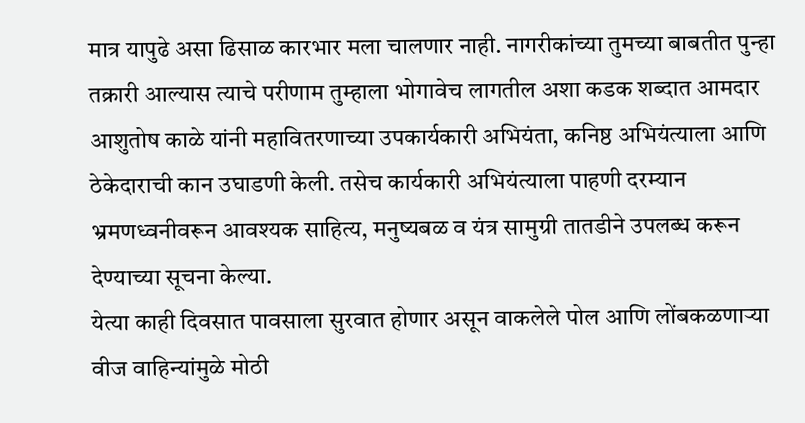मात्र यापुढे असा ढिसाळ कारभार मला चालणार नाही. नागरीकांच्या तुमच्या बाबतीत पुन्हा तक्रारी आल्यास त्याचे परीणाम तुम्हाला भोगावेच लागतील अशा कडक शब्दात आमदार आशुतोष काळे यांनी महावितरणाच्या उपकार्यकारी अभियंता, कनिष्ठ अभियंत्याला आणि ठेकेदाराची कान उघाडणी केली. तसेच कार्यकारी अभियंत्याला पाहणी दरम्यान भ्रमणध्वनीवरून आवश्यक साहित्य, मनुष्यबळ व यंत्र सामुग्री तातडीने उपलब्ध करून देण्याच्या सूचना केल्या.
येत्या काही दिवसात पावसाला सुरवात होणार असून वाकलेले पोल आणि लोंबकळणाऱ्या वीज वाहिन्यांमुळे मोठी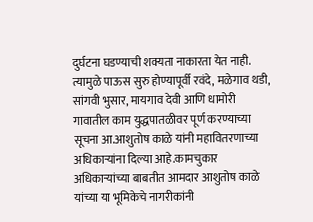दुर्घटना घडण्याची शक्यता नाकारता येत नाही. त्यामुळे पाऊस सुरु होण्यापूर्वी रवंदे, मळेगाव थडी, सांगवी भुसार, मायगाव देवी आणि धामोरी गावातील काम युद्धपातळीवर पूर्ण करण्याच्या सूचना आ.आशुतोष काळे यांनी महावितरणाच्या अधिकाऱ्यांना दिल्या आहे.कामचुकार अधिकाऱ्यांच्या बाबतीत आमदार आशुतोष काळे यांच्या या भूमिकेचे नागरीकांनी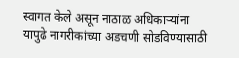स्वागत केले असून नाठाळ अधिकाऱ्यांना यापुढे नागरीकांच्या अडचणी सोडविण्यासाठी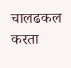चालढकल करता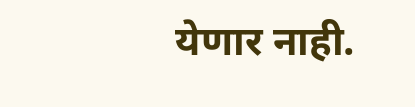येणार नाही.